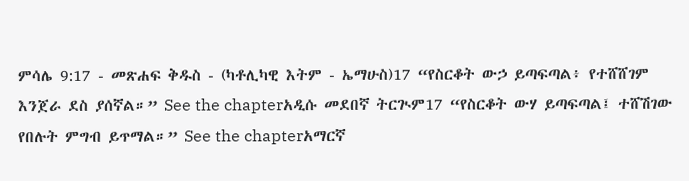ምሳሌ 9:17 - መጽሐፍ ቅዱስ - (ካቶሊካዊ እትም - ኤማሁስ)17 “የስርቆት ውኃ ይጣፍጣል፥ የተሸሸገም እንጀራ ደስ ያሰኛል።” See the chapterአዲሱ መደበኛ ትርጒም17 “የስርቆት ውሃ ይጣፍጣል፤ ተሸሽገው የበሉት ምግብ ይጥማል።” See the chapterአማርኛ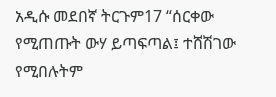አዲሱ መደበኛ ትርጉም17 “ሰርቀው የሚጠጡት ውሃ ይጣፍጣል፤ ተሸሽገው የሚበሉትም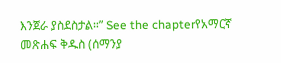እንጀራ ያስደስታል።” See the chapterየአማርኛ መጽሐፍ ቅዱስ (ሰማንያ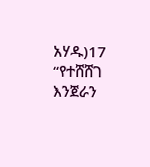አሃዱ)17 “የተሸሸገ እንጀራን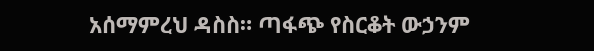አሰማምረህ ዳስስ። ጣፋጭ የስርቆት ውኃንም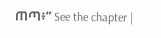ጠጣ፥” See the chapter |